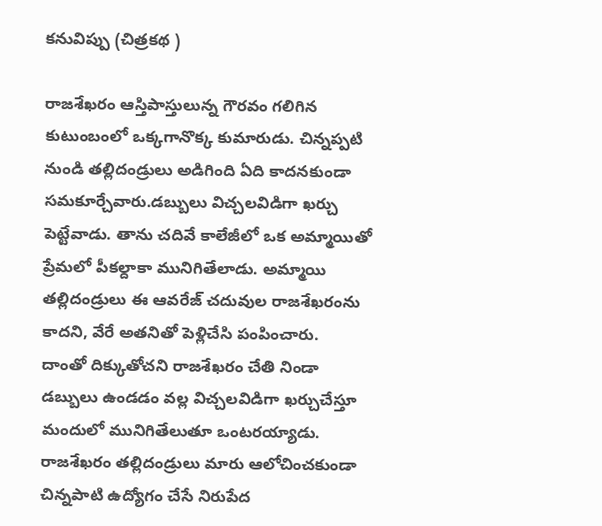కనువిప్పు (చిత్రకథ )

రాజశేఖరం ఆస్తిపాస్తులున్న గౌరవం గలిగిన కుటుంబంలో ఒక్కగానొక్క కుమారుడు. చిన్నప్పటి నుండి తల్లిదండ్రులు అడిగింది ఏది కాదనకుండా సమకూర్చేవారు.డబ్బులు విచ్చలవిడిగా ఖర్చు పెట్టేవాడు. తాను చదివే కాలేజీలో ఒక అమ్మాయితో ప్రేమలో పీకల్దాకా మునిగితేలాడు. అమ్మాయి తల్లిదండ్రులు ఈ ఆవరేజ్ చదువుల రాజశేఖరంను కాదని, వేరే అతనితో పెళ్లిచేసి పంపించారు.
దాంతో దిక్కుతోచని రాజశేఖరం చేతి నిండా డబ్బులు ఉండడం వల్ల విచ్చలవిడిగా ఖర్చుచేస్తూ మందులో మునిగితేలుతూ ఒంటరయ్యాడు.
రాజశేఖరం తల్లిదండ్రులు మారు ఆలోచించకుండా చిన్నపాటి ఉద్యోగం చేసే నిరుపేద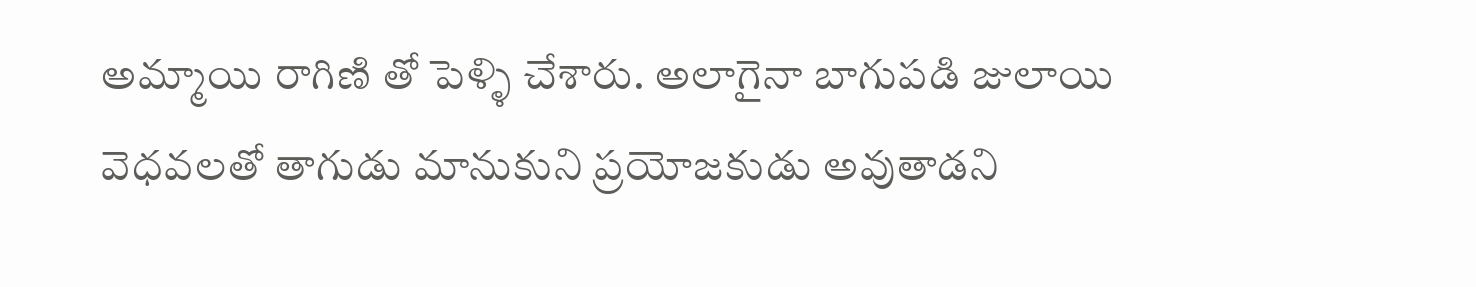అమ్మాయి రాగిణి తో పెళ్ళి చేశారు. అలాగైనా బాగుపడి జులాయి వెధవలతో తాగుడు మానుకుని ప్రయోజకుడు అవుతాడని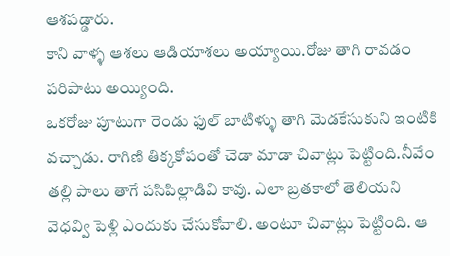ఆశపడ్డారు.
కాని వాళ్ళ ఆశలు ఆడియాశలు అయ్యాయి.రోజు తాగి రావడం పరిపాటు అయ్యింది.
ఒకరోజు పూటుగా రెండు ఫుల్ బాటిళ్ళు తాగి మెడకేసుకుని ఇంటికి వచ్చాడు. రాగిణి తిక్కకోపంతో చెడా మాడా చివాట్లు పెట్టింది.నీవేం తల్లి పాలు తాగే పసిపిల్లాడివి కావు. ఎలా బ్రతకాలో తెలియని వెధవ్వి పెళ్లి ఎందుకు చేసుకోవాలి. అంటూ చివాట్లు పెట్టింది. ఆ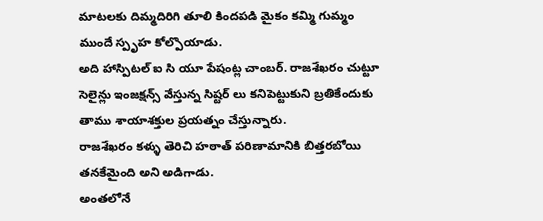మాటలకు దిమ్మదిరిగి తూలి కిందపడి మైకం కమ్మి గుమ్మం ముందే స్పృహ కోల్పొయాడు.
అది హాస్పిటల్ ఐ సి యూ పేషంట్ల చాంబర్. రాజశేఖరం చుట్టూ సెలైన్లు ఇంజక్షన్స్ వేస్తున్న సిష్టర్ లు కనిపెట్టుకుని బ్రతికేందుకు తాము శాయాశక్తుల ప్రయత్నం చేస్తున్నారు.
రాజశేఖరం కళ్ళు తెరిచి హఠాత్ పరిణామానికి బిత్తరబోయి తనకేమైంది అని అడిగాడు.
అంతలోనే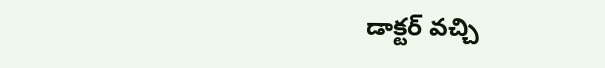డాక్టర్ వచ్చి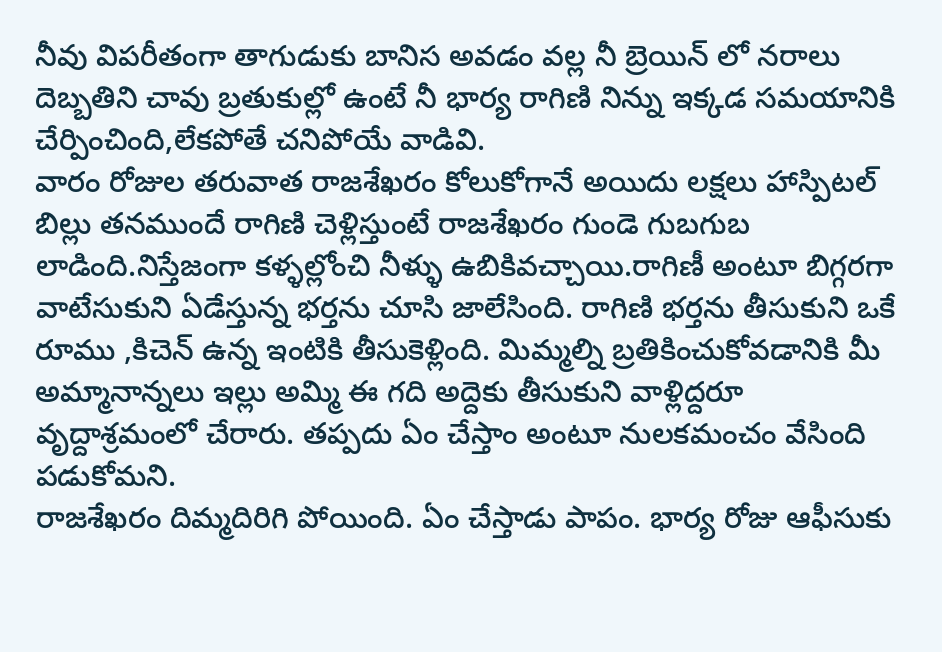నీవు విపరీతంగా తాగుడుకు బానిస అవడం వల్ల నీ బ్రెయిన్ లో నరాలు దెబ్బతిని చావు బ్రతుకుల్లో ఉంటే నీ భార్య రాగిణి నిన్ను ఇక్కడ సమయానికి చేర్పించింది,లేకపోతే చనిపోయే వాడివి.
వారం రోజుల తరువాత రాజశేఖరం కోలుకోగానే అయిదు లక్షలు హాస్పిటల్ బిల్లు తనముందే రాగిణి చెళ్లిస్తుంటే రాజశేఖరం గుండె గుబగుబ లాడింది.నిస్తేజంగా కళ్ళల్లోంచి నీళ్ళు ఉబికివచ్చాయి.రాగిణీ అంటూ బిగ్గరగా వాటేసుకుని ఏడేస్తున్న భర్తను చూసి జాలేసింది. రాగిణి భర్తను తీసుకుని ఒకే రూము ,కిచెన్ ఉన్న ఇంటికి తీసుకెళ్లింది. మిమ్మల్ని బ్రతికించుకోవడానికి మీ అమ్మానాన్నలు ఇల్లు అమ్మి ఈ గది అద్దెకు తీసుకుని వాళ్లిద్దరూ వృద్దాశ్రమంలో చేరారు. తప్పదు ఏం చేస్తాం అంటూ నులకమంచం వేసింది పడుకోమని.
రాజశేఖరం దిమ్మదిరిగి పోయింది. ఏం చేస్తాడు పాపం. భార్య రోజు ఆఫీసుకు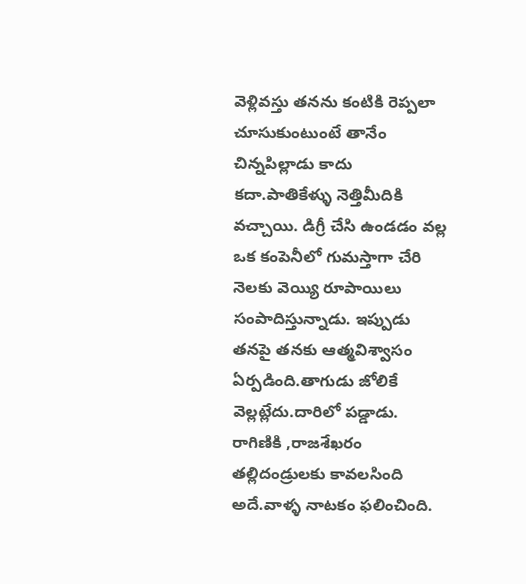వెళ్లివస్తు తనను కంటికి రెప్పలా చూసుకుంటుంటే తానేం చిన్నపిల్లాడు కాదు కదా.పాతికేళ్ళు నెత్తిమీదికి వచ్చాయి. డిగ్రీ చేసి ఉండడం వల్ల ఒక కంపెనీలో గుమస్తాగా చేరి నెలకు వెయ్యి రూపాయిలు సంపాదిస్తున్నాడు. ఇప్పుడు తనపై తనకు ఆత్మవిశ్వాసం ఏర్పడింది.తాగుడు జోలికే వెల్లట్లేదు.దారిలో పడ్డాడు.
రాగిణికి ,రాజశేఖరం తల్లిదండ్రులకు కావలసింది అదే.వాళ్ళ నాటకం ఫలించింది.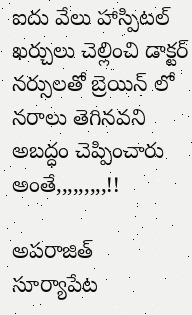ఐదు వేలు హాస్పిటల్ ఖర్చులు చెల్లించి డాక్టర్ నర్సులతో బ్రెయిన్ లో నరాలు తెగినవని అబద్ధం చెప్పించారు అంతే,,,,,,,,,!!

అపరాజిత్
సూర్యాపేట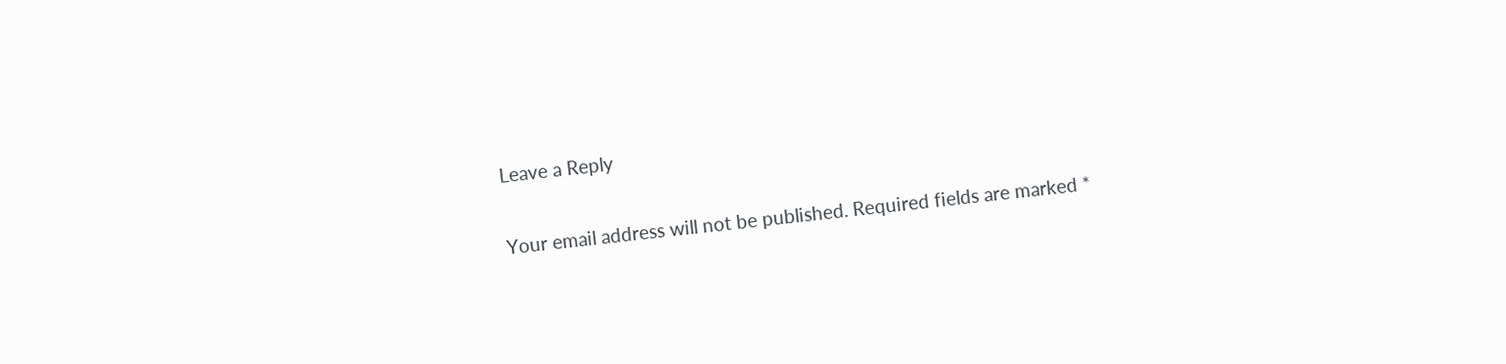Leave a Reply

Your email address will not be published. Required fields are marked *